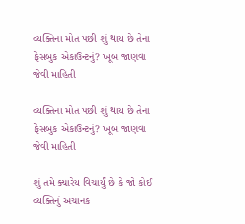વ્યક્તિના મોત પછી શું થાય છે તેના ફેસબુક એકાઉન્ટનું? ખૂબ જાણવા જેવી માહિતી

વ્યક્તિના મોત પછી શું થાય છે તેના ફેસબુક એકાઉન્ટનું? ખૂબ જાણવા જેવી માહિતી

શું તમે ક્યારેય વિચાર્યું છે કે જો કોઈ વ્યક્તિનું અચાનક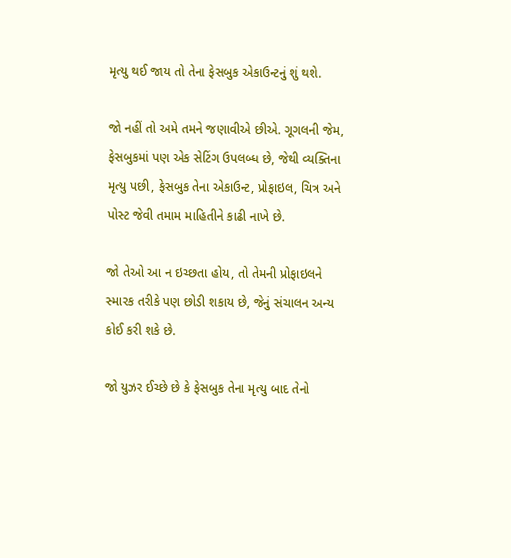મૃત્યુ થઈ જાય તો તેના ફેસબુક એકાઉન્ટનું શું થશે.

જો નહીં તો અમે તમને જણાવીએ છીએ. ગૂગલની જેમ, ફેસબુકમાં પણ એક સેટિંગ ઉપલબ્ધ છે, જેથી વ્યક્તિના મૃત્યુ પછી, ફેસબુક તેના એકાઉન્ટ, પ્રોફાઇલ, ચિત્ર અને પોસ્ટ જેવી તમામ માહિતીને કાઢી નાખે છે.

જો તેઓ આ ન ઇચ્છતા હોય, તો તેમની પ્રોફાઇલને સ્મારક તરીકે પણ છોડી શકાય છે, જેનું સંચાલન અન્ય કોઈ કરી શકે છે.

જો યુઝર ઈચ્છે છે કે ફેસબુક તેના મૃત્યુ બાદ તેનો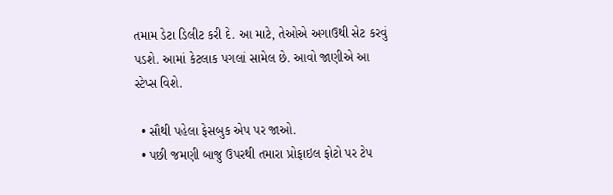તમામ ડેટા ડિલીટ કરી દે. આ માટે, તેઓએ અગાઉથી સેટ કરવું પડશે. આમાં કેટલાક પગલાં સામેલ છે. આવો જાણીએ આ સ્ટેપ્સ વિશે.

  • સૌથી પહેલા ફેસબુક એપ પર જાઓ.
  • પછી જમણી બાજુ ઉપરથી તમારા પ્રોફાઇલ ફોટો પર ટેપ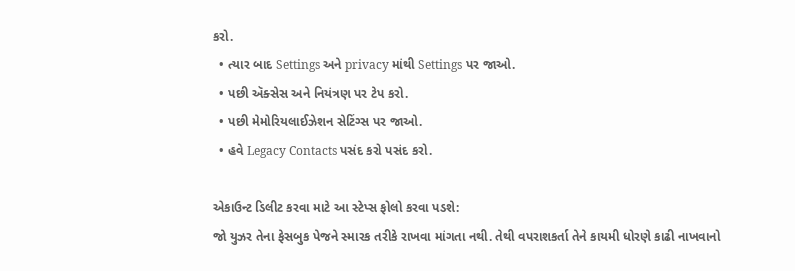કરો.
  • ત્યાર બાદ Settings અને privacy માંથી Settings પર જાઓ.
  • પછી ઍક્સેસ અને નિયંત્રણ પર ટેપ કરો.
  • પછી મેમોરિયલાઈઝેશન સેટિંગ્સ પર જાઓ.
  • હવે Legacy Contacts પસંદ કરો પસંદ કરો.

એકાઉન્ટ ડિલીટ કરવા માટે આ સ્ટેપ્સ ફોલો કરવા પડશે:
જો યુઝર તેના ફેસબુક પેજને સ્મારક તરીકે રાખવા માંગતા નથી. તેથી વપરાશકર્તા તેને કાયમી ધોરણે કાઢી નાખવાનો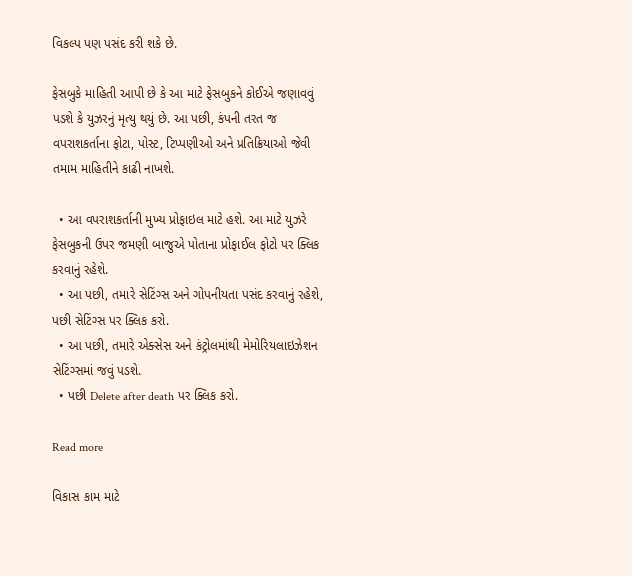વિકલ્પ પણ પસંદ કરી શકે છે.

ફેસબુકે માહિતી આપી છે કે આ માટે ફેસબુકને કોઈએ જણાવવું પડશે કે યુઝરનું મૃત્યુ થયું છે. આ પછી, કંપની તરત જ વપરાશકર્તાના ફોટા, પોસ્ટ, ટિપ્પણીઓ અને પ્રતિક્રિયાઓ જેવી તમામ માહિતીને કાઢી નાખશે.

  • આ વપરાશકર્તાની મુખ્ય પ્રોફાઇલ માટે હશે. આ માટે યુઝરે ફેસબુકની ઉપર જમણી બાજુએ પોતાના પ્રોફાઈલ ફોટો પર ક્લિક કરવાનું રહેશે.
  • આ પછી, તમારે સેટિંગ્સ અને ગોપનીયતા પસંદ કરવાનું રહેશે, પછી સેટિંગ્સ પર ક્લિક કરો.
  • આ પછી, તમારે એક્સેસ અને કંટ્રોલમાંથી મેમોરિયલાઇઝેશન સેટિંગ્સમાં જવું પડશે.
  • પછી Delete after death પર ક્લિક કરો.

Read more

વિકાસ કામ માટે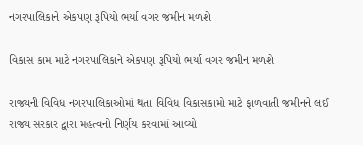નગરપાલિકાને એકપણ રૂપિયો ભર્યા વગર જમીન મળશે

વિકાસ કામ માટે નગરપાલિકાને એકપણ રૂપિયો ભર્યા વગર જમીન મળશે

રાજ્યની વિવિધ નગરપાલિકાઓમાં થતા વિવિધ વિકાસકામો માટે ફાળવાતી જમીનને લઈ રાજ્ય સરકાર દ્વારા મહત્વનો નિર્ણય કરવામાં આવ્યો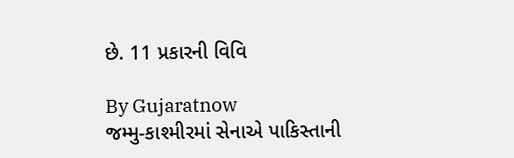છે. 11 પ્રકારની વિવિ

By Gujaratnow
જમ્મુ-કાશ્મીરમાં સેનાએ પાકિસ્તાની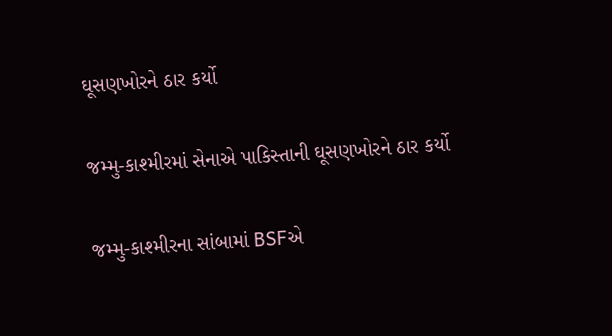ઘૂસણખોરને ઠાર કર્યો

જમ્મુ-કાશ્મીરમાં સેનાએ પાકિસ્તાની ઘૂસણખોરને ઠાર કર્યો

જમ્મુ-કાશ્મીરના સાંબામાં BSFએ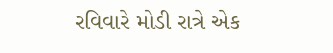રવિવારે મોડી રાત્રે એક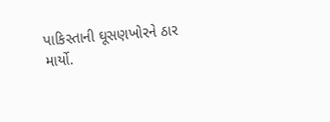પાકિસ્તાની ઘૂસણખોરને ઠાર માર્યો.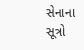સેનાના સૂત્રો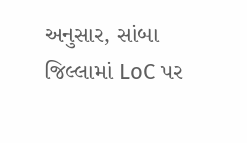અનુસાર, સાંબા જિલ્લામાં LoC પર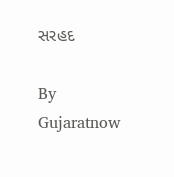સરહદ

By Gujaratnow